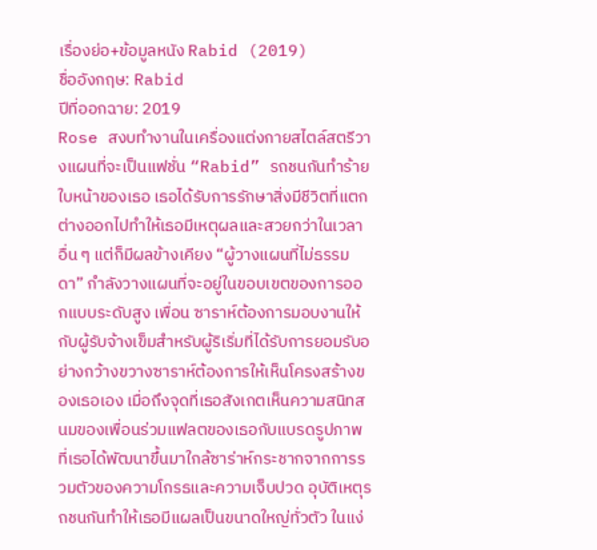เรื่องย่อ+ข้อมูลหนัง Rabid (2019)
ชื่ออังกฤษ: Rabid
ปีที่ออกฉาย: 2019
Rose สงบทำงานในเครื่องแต่งกายสไตล์สตรีวางแผนที่จะเป็นแฟชั่น “Rabid” รถชนกันทำร้ายใบหน้าของเธอ เธอได้รับการรักษาสิ่งมีชีวิตที่แตกต่างออกไปทำให้เธอมีเหตุผลและสวยกว่าในเวลาอื่น ๆ แต่ก็มีผลข้างเคียง “ผู้วางแผนที่ไม่ธรรมดา” กำลังวางแผนที่จะอยู่ในขอบเขตของการออกแบบระดับสูง เพื่อน ซาราห์ต้องการมอบงานให้กับผู้รับจ้างเข็มสำหรับผู้ริเริ่มที่ได้รับการยอมรับอย่างกว้างขวางซาราห์ต้องการให้เห็นโครงสร้างของเธอเอง เมื่อถึงจุดที่เธอสังเกตเห็นความสนิทสนมของเพื่อนร่วมแฟลตของเธอกับแบรดรูปภาพที่เธอได้พัฒนาขึ้นมาใกล้ซาร่าห์กระชากจากการรวมตัวของความโกรธและความเจ็บปวด อุบัติเหตุรถชนกันทำให้เธอมีแผลเป็นขนาดใหญ่ทั่วตัว ในแง่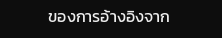ของการอ้างอิงจาก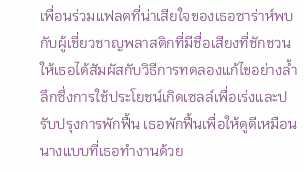เพื่อนร่วมแฟลตที่น่าเสียใจของเธอซาร่าห์พบกับผู้เชี่ยวชาญพลาสติกที่มีชื่อเสียงที่ชักชวนให้เธอได้สัมผัสกับวิธีการทดลองแก้ไขอย่างล้ำลึกซึ่งการใช้ประโยชน์เกิดเซลล์เพื่อเร่งและปรับปรุงการพักฟื้น เธอพักฟื้นเพื่อให้ดูดีเหมือนนางแบบที่เธอทำงานด้วย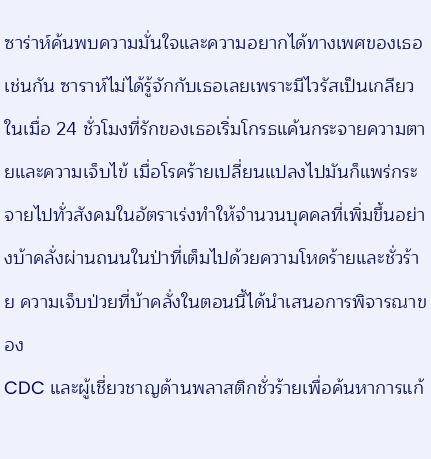ซาร่าห์ค้นพบความมั่นใจและความอยากได้ทางเพศของเธอเช่นกัน ซาราห์ไม่ได้รู้จักกับเธอเลยเพราะมีไวรัสเป็นเกลียวในเมื่อ 24 ชั่วโมงที่รักของเธอเริ่มโกรธแค้นกระจายความตายและความเจ็บไข้ เมื่อโรคร้ายเปลี่ยนแปลงไปมันก็แพร่กระจายไปทั่วสังคมในอัตราเร่งทำให้จำนวนบุคคลที่เพิ่มขึ้นอย่างบ้าคลั่งผ่านถนนในป่าที่เต็มไปด้วยความโหดร้ายและชั่วร้าย ความเจ็บป่วยที่บ้าคลั่งในตอนนี้ได้นำเสนอการพิจารณาของ
CDC และผู้เชี่ยวชาญด้านพลาสติกชั่วร้ายเพื่อค้นหาการแก้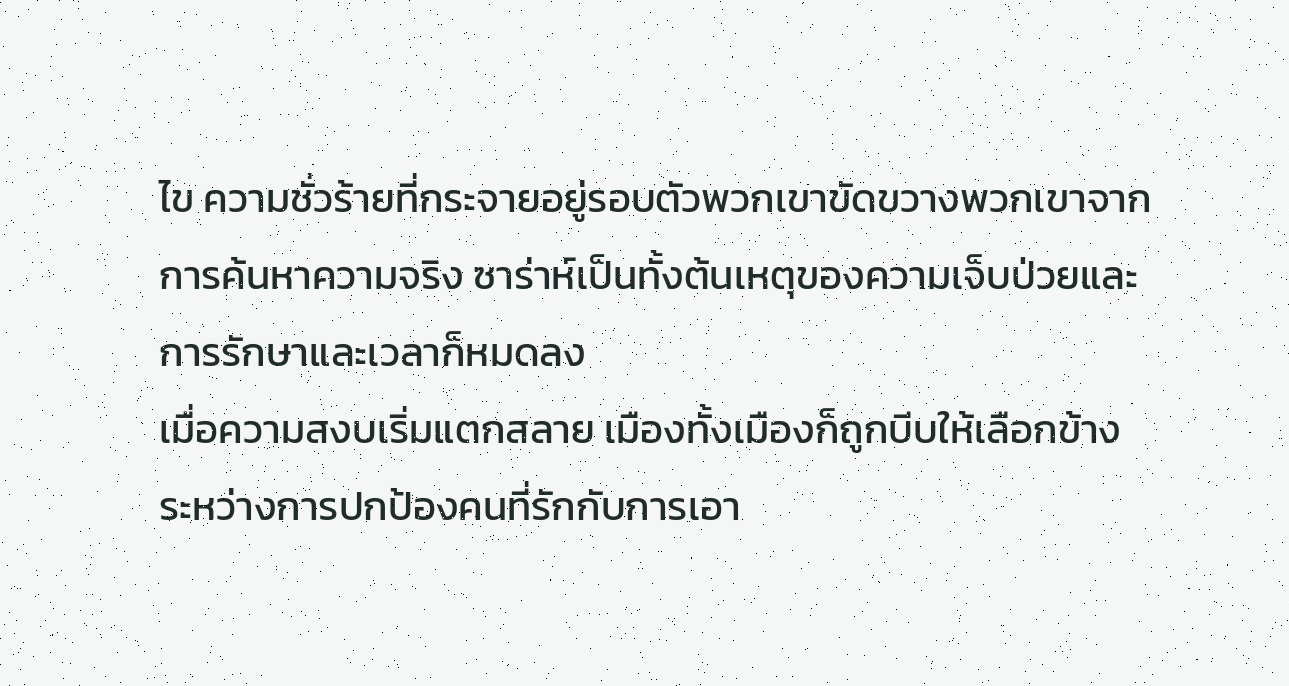ไข ความชั่วร้ายที่กระจายอยู่รอบตัวพวกเขาขัดขวางพวกเขาจากการค้นหาความจริง ซาร่าห์เป็นทั้งต้นเหตุของความเจ็บป่วยและการรักษาและเวลาก็หมดลง
เมื่อความสงบเริ่มแตกสลาย เมืองทั้งเมืองก็ถูกบีบให้เลือกข้าง ระหว่างการปกป้องคนที่รักกับการเอา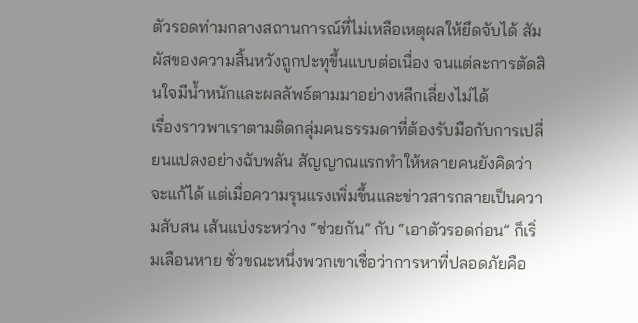ตัวรอดท่ามกลางสถานการณ์ที่ไม่เหลือเหตุผลให้ยึดจับได้ สัมผัสของความสิ้นหวังถูกปะทุขึ้นแบบต่อเนื่อง จนแต่ละการตัดสินใจมีน้ำหนักและผลลัพธ์ตามมาอย่างหลีกเลี่ยงไม่ได้
เรื่องราวพาเราตามติดกลุ่มคนธรรมดาที่ต้องรับมือกับการเปลี่ยนแปลงอย่างฉับพลัน สัญญาณแรกทำให้หลายคนยังคิดว่าจะแก้ได้ แต่เมื่อความรุนแรงเพิ่มขึ้นและข่าวสารกลายเป็นความสับสน เส้นแบ่งระหว่าง “ช่วยกัน” กับ “เอาตัวรอดก่อน” ก็เริ่มเลือนหาย ชั่วขณะหนึ่งพวกเขาเชื่อว่าการหาที่ปลอดภัยคือ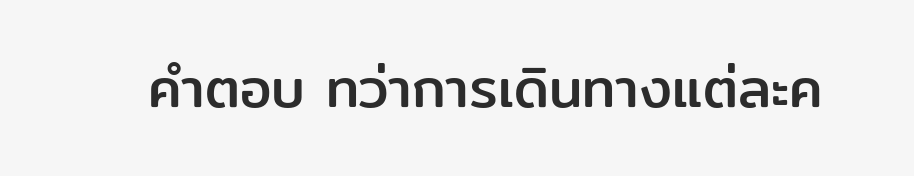คำตอบ ทว่าการเดินทางแต่ละค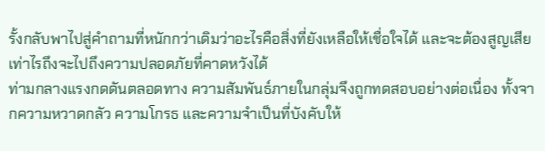รั้งกลับพาไปสู่คำถามที่หนักกว่าเดิมว่าอะไรคือสิ่งที่ยังเหลือให้เชื่อใจได้ และจะต้องสูญเสียเท่าไรถึงจะไปถึงความปลอดภัยที่คาดหวังได้
ท่ามกลางแรงกดดันตลอดทาง ความสัมพันธ์ภายในกลุ่มจึงถูกทดสอบอย่างต่อเนื่อง ทั้งจากความหวาดกลัว ความโกรธ และความจำเป็นที่บังคับให้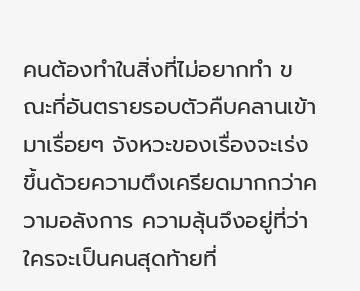คนต้องทำในสิ่งที่ไม่อยากทำ ขณะที่อันตรายรอบตัวคืบคลานเข้ามาเรื่อยๆ จังหวะของเรื่องจะเร่งขึ้นด้วยความตึงเครียดมากกว่าความอลังการ ความลุ้นจึงอยู่ที่ว่าใครจะเป็นคนสุดท้ายที่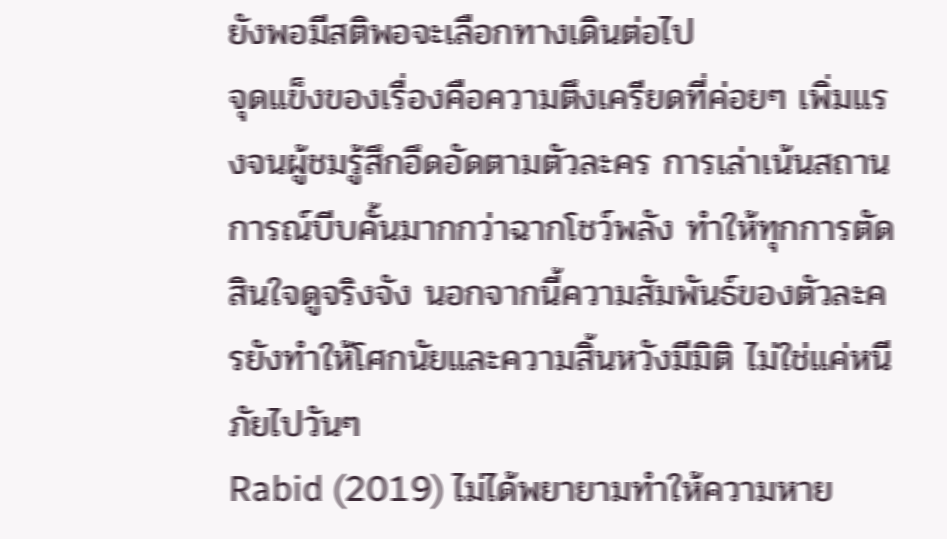ยังพอมีสติพอจะเลือกทางเดินต่อไป
จุดแข็งของเรื่องคือความตึงเครียดที่ค่อยๆ เพิ่มแรงจนผู้ชมรู้สึกอึดอัดตามตัวละคร การเล่าเน้นสถานการณ์บีบคั้นมากกว่าฉากโชว์พลัง ทำให้ทุกการตัดสินใจดูจริงจัง นอกจากนี้ความสัมพันธ์ของตัวละครยังทำให้โศกนัยและความสิ้นหวังมีมิติ ไม่ใช่แค่หนีภัยไปวันๆ
Rabid (2019) ไม่ได้พยายามทำให้ความหาย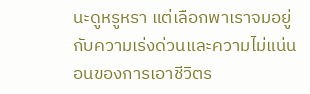นะดูหรูหรา แต่เลือกพาเราจมอยู่กับความเร่งด่วนและความไม่แน่นอนของการเอาชีวิตร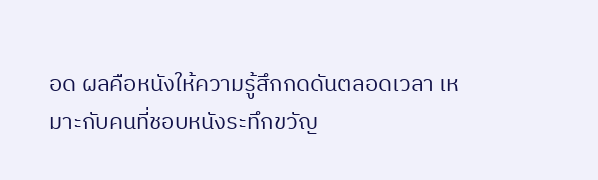อด ผลคือหนังให้ความรู้สึกกดดันตลอดเวลา เหมาะกับคนที่ชอบหนังระทึกขวัญ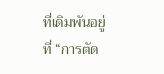ที่เดิมพันอยู่ที่ “การตัด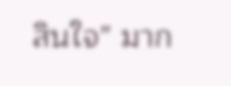สินใจ” มาก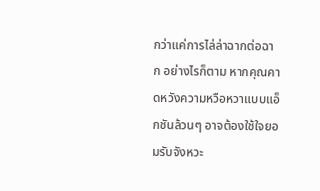กว่าแค่การไล่ล่าฉากต่อฉาก อย่างไรก็ตาม หากคุณคาดหวังความหวือหวาแบบแอ็กชันล้วนๆ อาจต้องใช้ใจยอมรับจังหวะ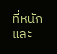ที่หนักและ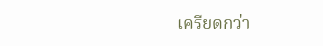เครียดกว่า